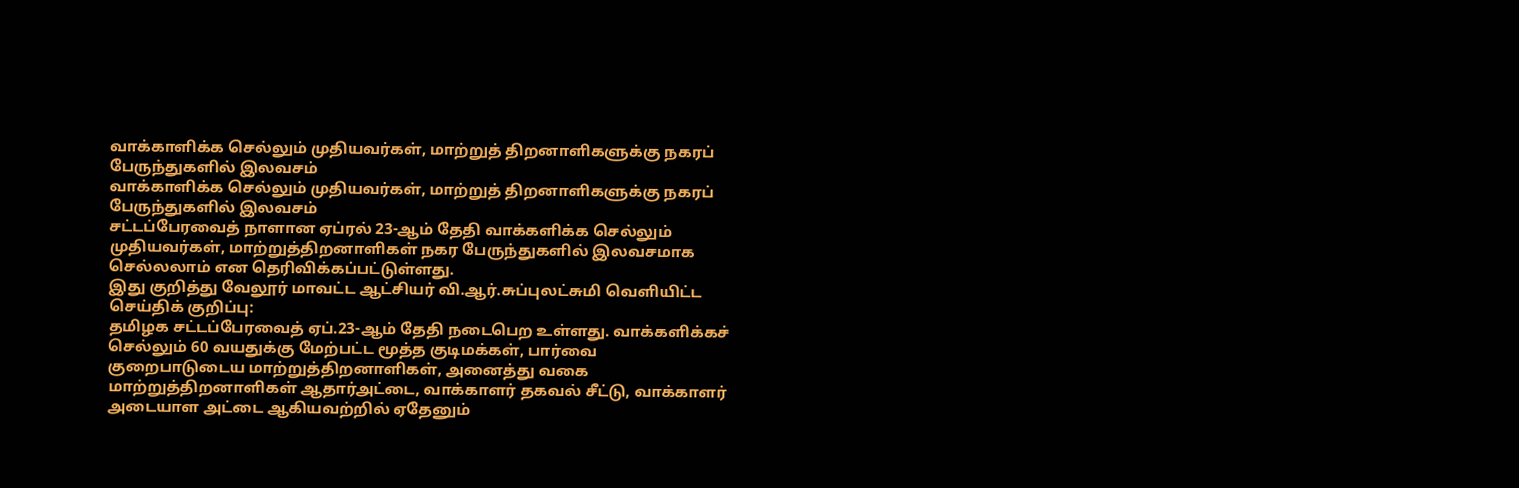வாக்காளிக்க செல்லும் முதியவர்கள், மாற்றுத் திறனாளிகளுக்கு நகரப் பேருந்துகளில் இலவசம்
வாக்காளிக்க செல்லும் முதியவர்கள், மாற்றுத் திறனாளிகளுக்கு நகரப் பேருந்துகளில் இலவசம்
சட்டப்பேரவைத் நாளான ஏப்ரல் 23-ஆம் தேதி வாக்களிக்க செல்லும் முதியவர்கள், மாற்றுத்திறனாளிகள் நகர பேருந்துகளில் இலவசமாக செல்லலாம் என தெரிவிக்கப்பட்டுள்ளது.
இது குறித்து வேலூர் மாவட்ட ஆட்சியர் வி.ஆர்.சுப்புலட்சுமி வெளியிட்ட செய்திக் குறிப்பு:
தமிழக சட்டப்பேரவைத் ஏப்.23-ஆம் தேதி நடைபெற உள்ளது. வாக்களிக்கச் செல்லும் 60 வயதுக்கு மேற்பட்ட மூத்த குடிமக்கள், பார்வை குறைபாடுடைய மாற்றுத்திறனாளிகள், அனைத்து வகை மாற்றுத்திறனாளிகள் ஆதார்அட்டை, வாக்காளர் தகவல் சீட்டு, வாக்காளர் அடையாள அட்டை ஆகியவற்றில் ஏதேனும்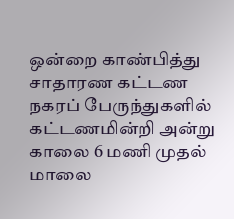ஒன்றை காண்பித்து சாதாரண கட்டண நகரப் பேருந்துகளில் கட்டணமின்றி அன்று காலை 6 மணி முதல் மாலை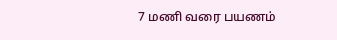7 மணி வரை பயணம்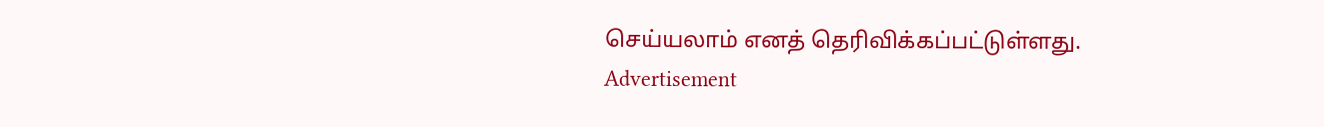செய்யலாம் எனத் தெரிவிக்கப்பட்டுள்ளது.
Advertisement